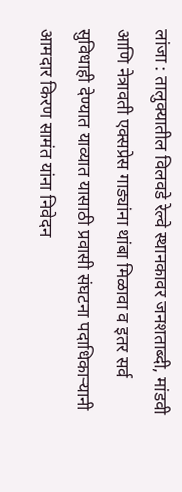लांजा : तालुक्यातील विलवडे रेल्वे स्थानकावर जनशताब्दी, मांडवी आणि नेत्रावती एक्सप्रेस गाड्यांना थांबा मिळावा व इतर सर्व सुविधाही देण्यात याव्यात यासाठी प्रवासी संघटना पदाधिकाऱ्यानी आमदार किरण सामंत यांना निवेदन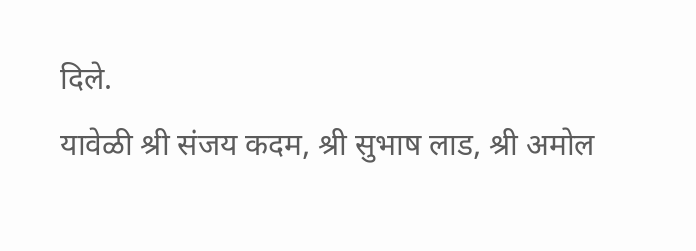दिले.
यावेळी श्री संजय कदम, श्री सुभाष लाड, श्री अमोल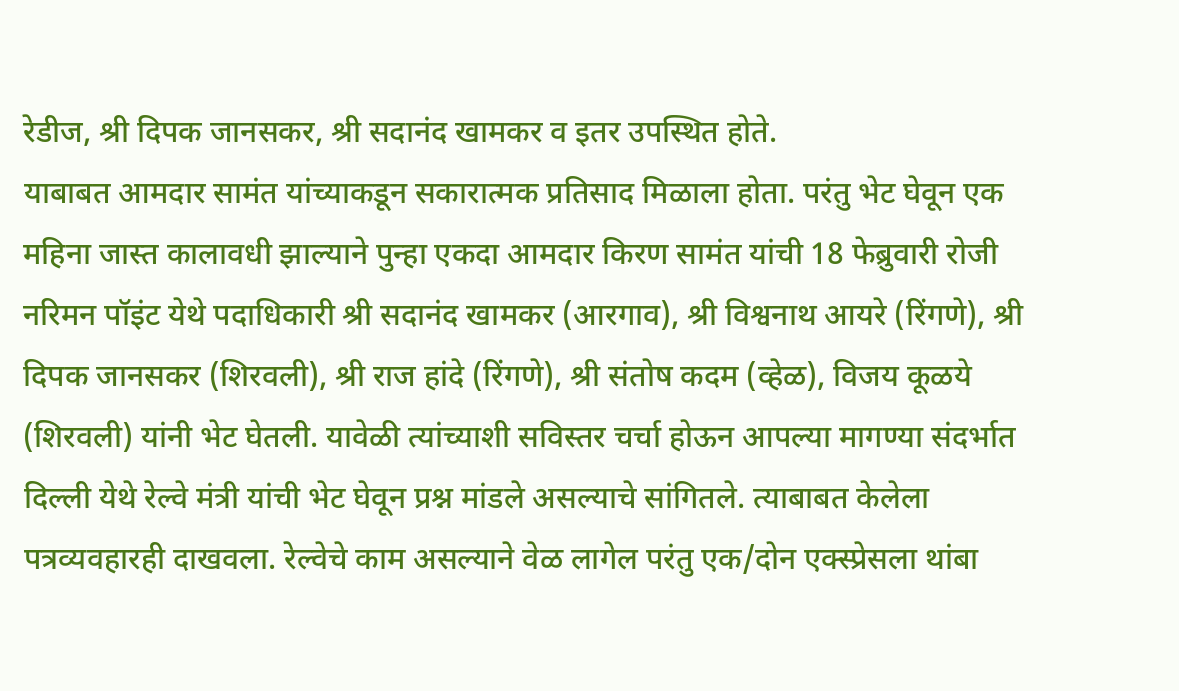रेडीज, श्री दिपक जानसकर, श्री सदानंद खामकर व इतर उपस्थित होते.
याबाबत आमदार सामंत यांच्याकडून सकारात्मक प्रतिसाद मिळाला होता. परंतु भेट घेवून एक महिना जास्त कालावधी झाल्याने पुन्हा एकदा आमदार किरण सामंत यांची 18 फेब्रुवारी रोजी नरिमन पॉइंट येथे पदाधिकारी श्री सदानंद खामकर (आरगाव), श्री विश्वनाथ आयरे (रिंगणे), श्री दिपक जानसकर (शिरवली), श्री राज हांदे (रिंगणे), श्री संतोष कदम (व्हेळ), विजय कूळये (शिरवली) यांनी भेट घेतली. यावेळी त्यांच्याशी सविस्तर चर्चा होऊन आपल्या मागण्या संदर्भात दिल्ली येथे रेल्वे मंत्री यांची भेट घेवून प्रश्न मांडले असल्याचे सांगितले. त्याबाबत केलेला पत्रव्यवहारही दाखवला. रेल्वेचे काम असल्याने वेळ लागेल परंतु एक/दोन एक्स्प्रेसला थांबा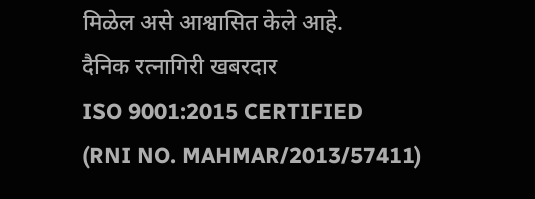मिळेल असे आश्वासित केले आहे.
दैनिक रत्नागिरी खबरदार
ISO 9001:2015 CERTIFIED
(RNI NO. MAHMAR/2013/57411)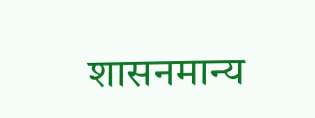शासनमान्य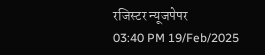रजिस्टर न्यूजपेपर
03:40 PM 19/Feb/2025